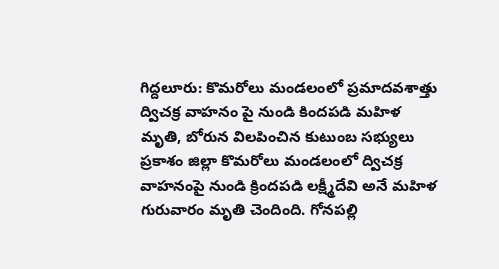గిద్దలూరు: కొమరోలు మండలంలో ప్రమాదవశాత్తు ద్విచక్ర వాహనం పై నుండి కిందపడి మహిళ మృతి, బోరున విలపించిన కుటుంబ సభ్యులు
ప్రకాశం జిల్లా కొమరోలు మండలంలో ద్విచక్ర వాహనంపై నుండి క్రిందపడి లక్ష్మీదేవి అనే మహిళ గురువారం మృతి చెందింది. గోనపల్లి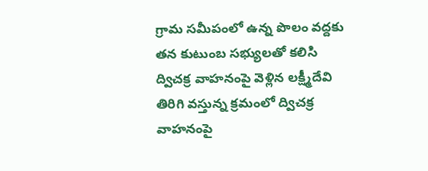గ్రామ సమీపంలో ఉన్న పొలం వద్దకు తన కుటుంబ సభ్యులతో కలిసి ద్విచక్ర వాహనంపై వెళ్లిన లక్ష్మీదేవి తిరిగి వస్తున్న క్రమంలో ద్విచక్ర వాహనంపై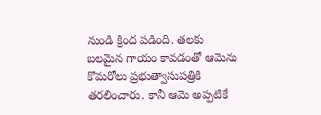నుండి క్రింద పడింది. తలకు బలమైన గాయం కావడంతో ఆమెను కొమరోలు ప్రభుత్వాసుపత్రికి తరలించారు. కానీ ఆమె అప్పటికే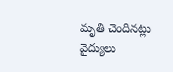మృతి చెందినట్లు వైద్యులు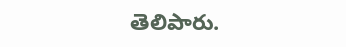తెలిపారు.